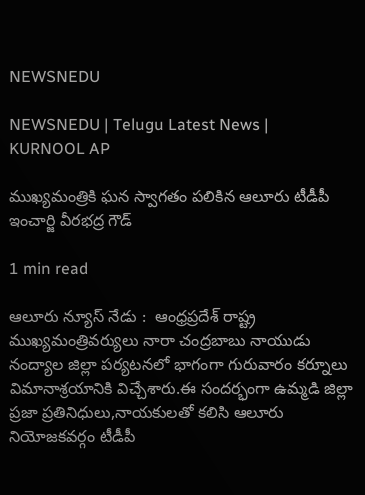NEWSNEDU

NEWSNEDU | Telugu Latest News | KURNOOL AP

ముఖ్యమంత్రికి ఘన స్వాగతం పలికిన ఆలూరు టీడీపీ ఇంచార్జి వీరభద్ర గౌడ్

1 min read

ఆలూరు న్యూస్ నేడు :  ఆంధ్రప్రదేశ్ రాష్ట్ర ముఖ్యమంత్రివర్యులు నారా చంద్రబాబు నాయుడు  నంద్యాల జిల్లా పర్యటనలో భాగంగా గురువారం కర్నూలు విమానాశ్రయానికి విచ్చేశారు.ఈ సందర్భంగా ఉమ్మడి జిల్లా ప్రజా ప్రతినిధులు,నాయకులతో కలిసి ఆలూరు నియోజకవర్గం టీడీపీ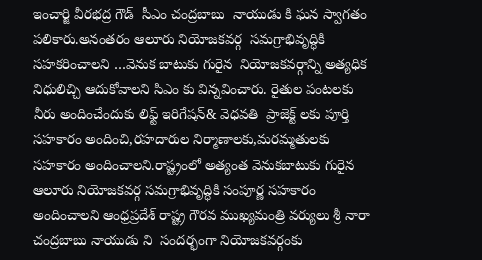ఇంచార్జి వీరభద్ర గౌడ్  సీఎం చంద్రబాబు  నాయుడు కి ఘన స్వాగతం పలికారు.అనంతరం ఆలూరు నియోజకవర్గ  సమగ్రాభివృద్ధికి సహకరించాలని …వెనుక బాటుకు గురైన  నియోజకవర్గాన్ని అత్యధిక నిధులిచ్చి ఆదుకోవాలని సిఎం కు విన్నవించారు. రైతుల పంటలకు నీరు అందించేందుకు లిఫ్ట్ ఇరిగేషన్& వెధవతి  ప్రాజెక్ట్ లకు పూర్తి సహకారం అందించి,రహదారుల నిర్మాణాలకు,మరమ్మతులకు సహకారం అందించాలని.రాష్ట్రంలో అత్యంత వెనుకబాటుకు గురైన ఆలూరు నియోజకవర్గ సమగ్రాభివృద్ధికి సంపూర్ణ సహకారం అందించాలని ఆంధ్రప్రదేశ్ రాష్ట్ర గౌరవ ముఖ్యమంత్రి వర్యులు శ్రీ నారా చంద్రబాబు నాయుడు ని  సందర్భంగా నియోజకవర్గంకు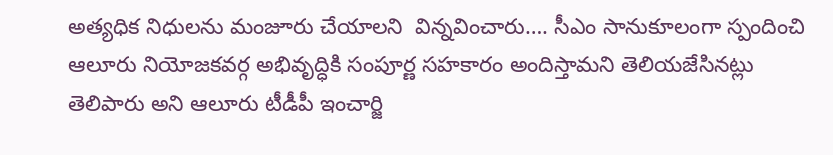అత్యధిక నిధులను మంజూరు చేయాలని  విన్నవించారు…. సీఎం సానుకూలంగా స్పందించి  ఆలూరు నియోజకవర్గ అభివృద్ధికి సంపూర్ణ సహకారం అందిస్తామని తెలియజేసినట్లు  తెలిపారు అని ఆలూరు టీడీపీ ఇంచార్జి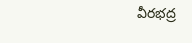వీరభద్ర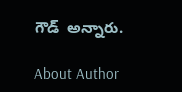గౌడ్  అన్నారు.

About Author